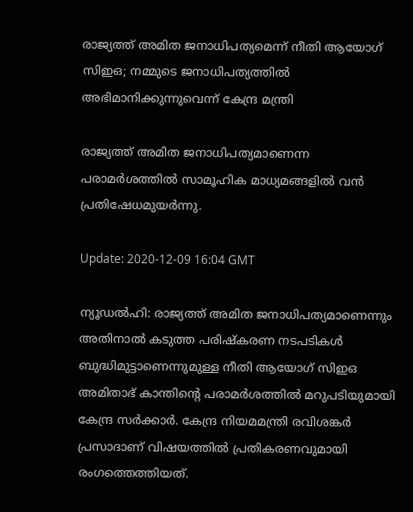രാജ്യത്ത് അമിത ജനാധിപത്യമെന്ന് നീതി ആയോഗ് സിഇഒ; നമ്മുടെ ജനാധിപത്യത്തില്‍ അഭിമാനിക്കുന്നുവെന്ന് കേന്ദ്ര മന്ത്രി

രാജ്യത്ത് അമിത ജനാധിപത്യമാണെന്ന പരാമര്‍ശത്തില്‍ സാമൂഹിക മാധ്യമങ്ങളില്‍ വന്‍ പ്രതിഷേധമുയര്‍ന്നു.

Update: 2020-12-09 16:04 GMT

ന്യൂഡല്‍ഹി: രാജ്യത്ത് അമിത ജനാധിപത്യമാണെന്നും അതിനാല്‍ കടുത്ത പരിഷ്‌കരണ നടപടികള്‍ ബുദ്ധിമുട്ടാണെന്നുമുള്ള നീതി ആയോഗ് സിഇഒ അമിതാഭ് കാന്തിന്റെ പരാമര്‍ശത്തില്‍ മറുപടിയുമായി കേന്ദ്ര സര്‍ക്കാര്‍. കേന്ദ്ര നിയമമന്ത്രി രവിശങ്കര്‍ പ്രസാദാണ് വിഷയത്തില്‍ പ്രതികരണവുമായി രംഗത്തെത്തിയത്.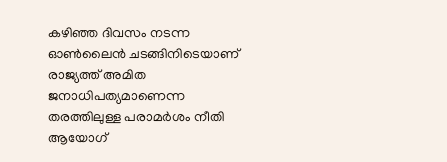കഴിഞ്ഞ ദിവസം നടന്ന ഓണ്‍ലൈന്‍ ചടങ്ങിനിടെയാണ് രാജ്യത്ത് അമിത ജനാധിപത്യമാണെന്ന തരത്തിലുള്ള പരാമര്‍ശം നീതി ആയോഗ്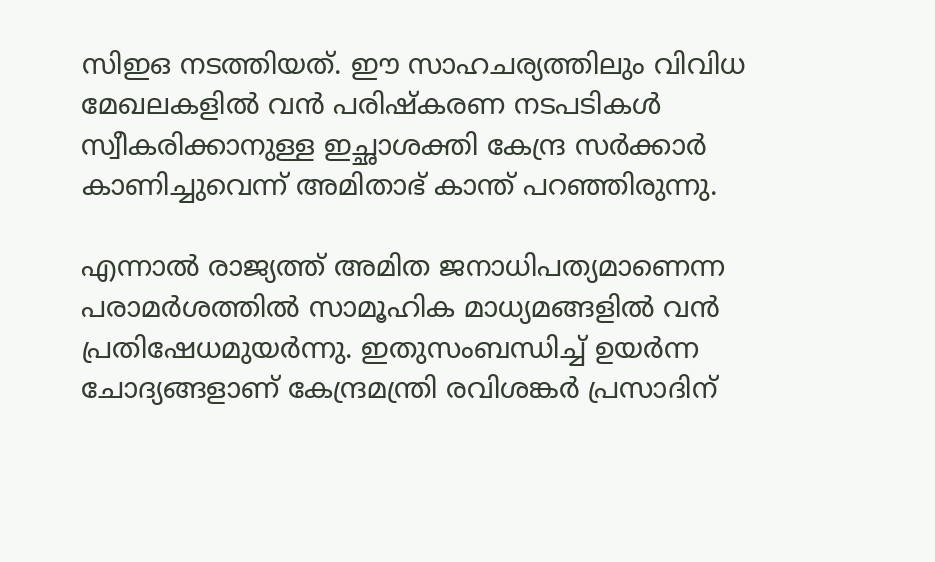സിഇഒ നടത്തിയത്. ഈ സാഹചര്യത്തിലും വിവിധ മേഖലകളില്‍ വന്‍ പരിഷ്‌കരണ നടപടികള്‍ സ്വീകരിക്കാനുള്ള ഇച്ഛാശക്തി കേന്ദ്ര സര്‍ക്കാര്‍ കാണിച്ചുവെന്ന് അമിതാഭ് കാന്ത് പറഞ്ഞിരുന്നു.

എന്നാല്‍ രാജ്യത്ത് അമിത ജനാധിപത്യമാണെന്ന പരാമര്‍ശത്തില്‍ സാമൂഹിക മാധ്യമങ്ങളില്‍ വന്‍ പ്രതിഷേധമുയര്‍ന്നു. ഇതുസംബന്ധിച്ച് ഉയർന്ന ചോദ്യങ്ങളാണ് കേന്ദ്രമന്ത്രി രവിശങ്കര്‍ പ്രസാദിന്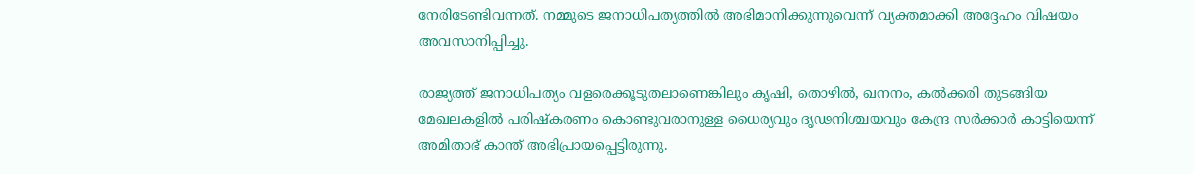നേരിടേണ്ടിവന്നത്. നമ്മുടെ ജനാധിപത്യത്തില്‍ അഭിമാനിക്കുന്നുവെന്ന് വ്യക്തമാക്കി അദ്ദേഹം വിഷയം അവസാനിപ്പിച്ചു.

രാജ്യത്ത് ജനാധിപത്യം വളരെക്കൂടുതലാണെങ്കിലും കൃഷി, തൊഴില്‍, ഖനനം, കല്‍ക്കരി തുടങ്ങിയ മേഖലകളില്‍ പരിഷ്‌കരണം കൊണ്ടുവരാനുള്ള ധൈര്യവും ദൃഢനിശ്ചയവും കേന്ദ്ര സര്‍ക്കാര്‍ കാട്ടിയെന്ന് അമിതാഭ് കാന്ത് അഭിപ്രായപ്പെട്ടിരുന്നു.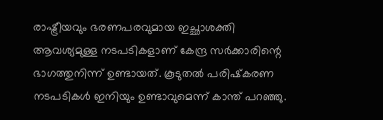രാഷ്ട്രീയവും ഭരണപരവുമായ ഇച്ഛാശക്തി ആവശ്യമുള്ള നടപടികളാണ് കേന്ദ്ര സര്‍ക്കാരിന്റെ ഭാഗത്തുനിന്ന് ഉണ്ടായത്. കൂടുതല്‍ പരിഷ്‌കരണ നടപടികള്‍ ഇനിയും ഉണ്ടാവുമെന്ന് കാന്ത് പറഞ്ഞു.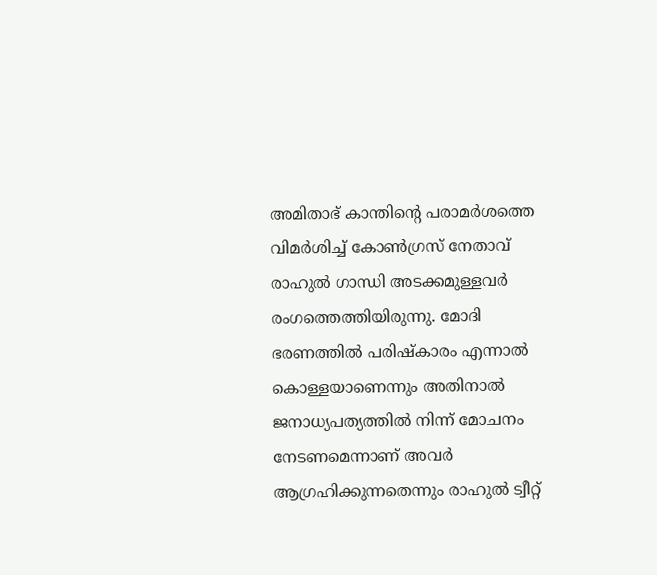അമിതാഭ് കാന്തിന്റെ പരാമര്‍ശത്തെ വിമര്‍ശിച്ച് കോണ്‍ഗ്രസ് നേതാവ് രാഹുല്‍ ഗാന്ധി അടക്കമുള്ളവര്‍ രംഗത്തെത്തിയിരുന്നു. മോദി ഭരണത്തില്‍ പരിഷ്‌കാരം എന്നാല്‍ കൊള്ളയാണെന്നും അതിനാല്‍ ജനാധ്യപത്യത്തില്‍ നിന്ന് മോചനം നേടണമെന്നാണ് അവര്‍ ആഗ്രഹിക്കുന്നതെന്നും രാഹുല്‍ ട്വീറ്റ്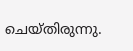ചെയ്തിരുന്നു.